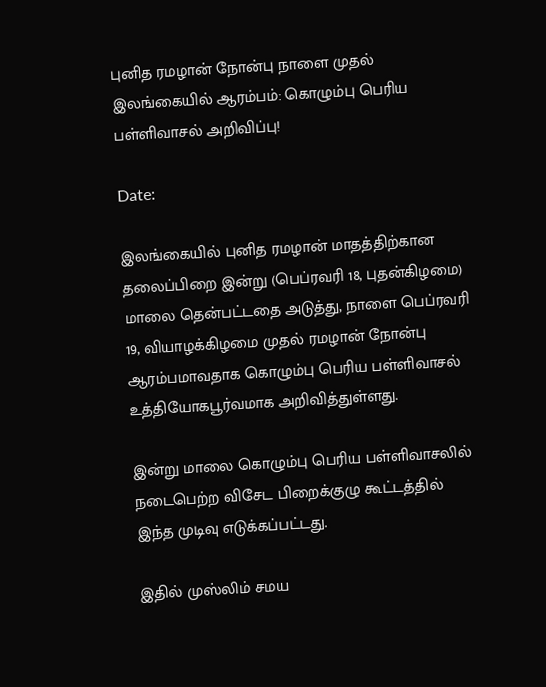புனித ரமழான் நோன்பு நாளை முதல் இலங்கையில் ஆரம்பம்: கொழும்பு பெரிய பள்ளிவாசல் அறிவிப்பு!

Date:

இலங்கையில் புனித ரமழான் மாதத்திற்கான தலைப்பிறை இன்று (பெப்ரவரி 18, புதன்கிழமை) மாலை தென்பட்டதை அடுத்து, நாளை பெப்ரவரி 19, வியாழக்கிழமை முதல் ரமழான் நோன்பு ஆரம்பமாவதாக கொழும்பு பெரிய பள்ளிவாசல் உத்தியோகபூர்வமாக அறிவித்துள்ளது.

இன்று மாலை கொழும்பு பெரிய பள்ளிவாசலில் நடைபெற்ற விசேட பிறைக்குழு கூட்டத்தில் இந்த முடிவு எடுக்கப்பட்டது.

இதில் முஸ்லிம் சமய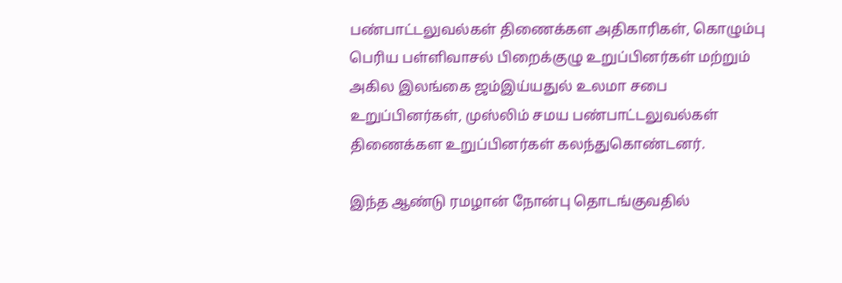பண்பாட்டலுவல்கள் திணைக்கள அதிகாரிகள், கொழும்பு பெரிய பள்ளிவாசல் பிறைக்குழு உறுப்பினர்கள் மற்றும் அகில இலங்கை ஜம்இய்யதுல் உலமா சபை உறுப்பினர்கள், முஸ்லிம் சமய பண்பாட்டலுவல்கள் திணைக்கள உறுப்பினர்கள் கலந்துகொண்டனர்.

இந்த ஆண்டு ரமழான் நோன்பு தொடங்குவதில்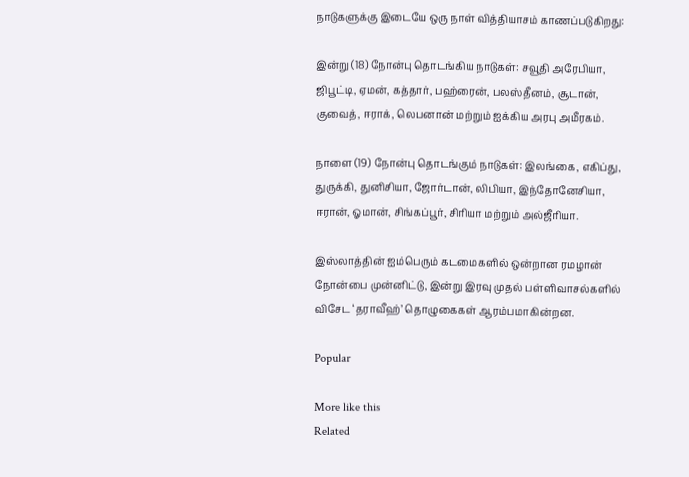நாடுகளுக்கு இடையே ஒரு நாள் வித்தியாசம் காணப்படுகிறது:

இன்று (18) நோன்பு தொடங்கிய நாடுகள்: சவூதி அரேபியா, ஜிபூட்டி, ஏமன், கத்தார், பஹ்ரைன், பலஸ்தீனம், சூடான், குவைத், ஈராக், லெபனான் மற்றும் ஐக்கிய அரபு அமீரகம்.

நாளை (19) நோன்பு தொடங்கும் நாடுகள்: இலங்கை, எகிப்து, துருக்கி, துனிசியா, ஜோர்டான், லிபியா, இந்தோனேசியா, ஈரான், ஓமான், சிங்கப்பூர், சிரியா மற்றும் அல்ஜீரியா.

இஸ்லாத்தின் ஐம்பெரும் கடமைகளில் ஒன்றான ரமழான் நோன்பை முன்னிட்டு, இன்று இரவு முதல் பள்ளிவாசல்களில் விசேட ‘தராவீஹ்’ தொழுகைகள் ஆரம்பமாகின்றன.

Popular

More like this
Related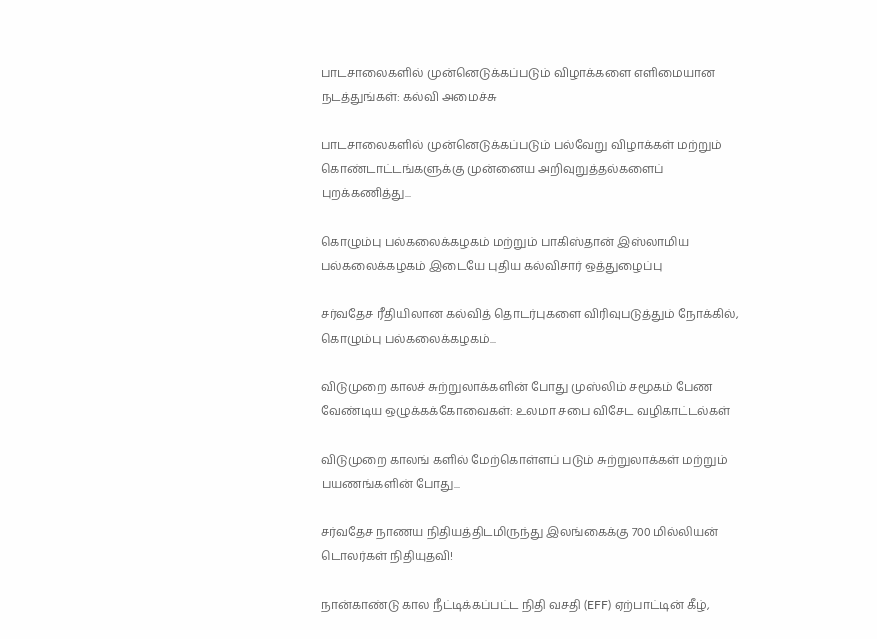பாடசாலைகளில் முன்னெடுக்கப்படும் விழாக்களை எளிமையான நடத்துங்கள்: கல்வி அமைச்சு

பாடசாலைகளில் முன்னெடுக்கப்படும் பல்வேறு விழாக்கள் மற்றும் கொண்டாட்டங்களுக்கு முன்னைய அறிவுறுத்தல்களைப் புறக்கணித்து...

கொழும்பு பல்கலைக்கழகம் மற்றும் பாகிஸ்தான் இஸ்லாமிய பல்கலைக்கழகம் இடையே புதிய கல்விசார் ஒத்துழைப்பு

சர்வதேச ரீதியிலான கல்வித் தொடர்புகளை விரிவுபடுத்தும் நோக்கில், கொழும்பு பல்கலைக்கழகம்...

விடுமுறை காலச் சுற்றுலாக்களின் போது முஸ்லிம் சமூகம் பேண வேண்டிய ஒழுக்கக்கோவைகள்: உலமா சபை விசேட வழிகாட்டல்கள்

விடுமுறை காலங் களில் மேற்கொள்ளப் படும் சுற்றுலாக்கள் மற்றும் பயணங்களின் போது...

சர்வதேச நாணய நிதியத்திடமிருந்து இலங்கைக்கு 700 மில்லியன் டொலர்கள் நிதியுதவி!

நான்காண்டு கால நீட்டிக்கப்பட்ட நிதி வசதி (EFF) ஏற்பாட்டின் கீழ்,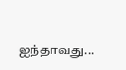ஐந்தாவது...